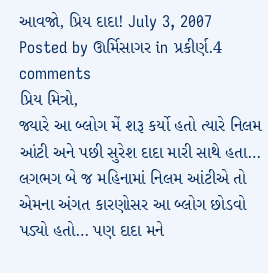આવજો, પ્રિય દાદા! July 3, 2007
Posted by ઊર્મિસાગર in પ્રકીર્ણ.4 comments
પ્રિય મિત્રો,
જ્યારે આ બ્લોગ મેં શરૂ કર્યો હતો ત્યારે નિલમ આંટી અને પછી સુરેશ દાદા મારી સાથે હતા… લગભગ બે જ મહિનામાં નિલમ આંટીએ તો એમના અંગત કારણોસર આ બ્લોગ છોડવો પડ્યો હતો… પણ દાદા મને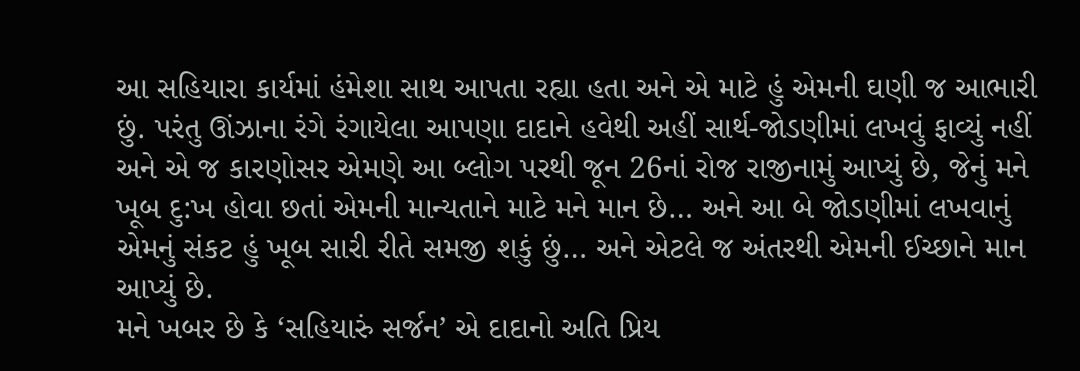આ સહિયારા કાર્યમાં હંમેશા સાથ આપતા રહ્યા હતા અને એ માટે હું એમની ઘણી જ આભારી છું. પરંતુ ઊંઝાના રંગે રંગાયેલા આપણા દાદાને હવેથી અહીં સાર્થ-જોડણીમાં લખવું ફાવ્યું નહીં અને એ જ કારણોસર એમણે આ બ્લોગ પરથી જૂન 26નાં રોજ રાજીનામું આપ્યું છે, જેનું મને ખૂબ દુ:ખ હોવા છતાં એમની માન્યતાને માટે મને માન છે… અને આ બે જોડણીમાં લખવાનું એમનું સંકટ હું ખૂબ સારી રીતે સમજી શકું છું… અને એટલે જ અંતરથી એમની ઈચ્છાને માન આપ્યું છે.
મને ખબર છે કે ‘સહિયારું સર્જન’ એ દાદાનો અતિ પ્રિય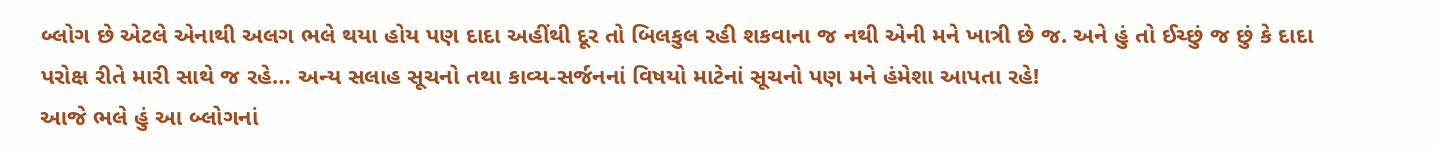બ્લોગ છે એટલે એનાથી અલગ ભલે થયા હોય પણ દાદા અહીંથી દૂર તો બિલકુલ રહી શકવાના જ નથી એની મને ખાત્રી છે જ. અને હું તો ઈચ્છું જ છું કે દાદા પરોક્ષ રીતે મારી સાથે જ રહે… અન્ય સલાહ સૂચનો તથા કાવ્ય-સર્જનનાં વિષયો માટેનાં સૂચનો પણ મને હંમેશા આપતા રહે!
આજે ભલે હું આ બ્લોગનાં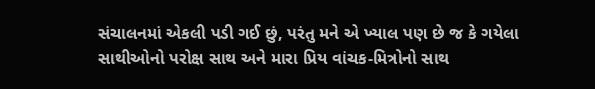સંચાલનમાં એકલી પડી ગઈ છું, પરંતુ મને એ ખ્યાલ પણ છે જ કે ગયેલા સાથીઓનો પરોક્ષ સાથ અને મારા પ્રિય વાંચક-મિત્રોનો સાથ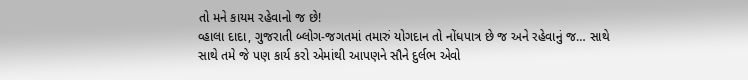તો મને કાયમ રહેવાનો જ છે!
વ્હાલા દાદા, ગુજરાતી બ્લોગ-જગતમાં તમારું યોગદાન તો નોંધપાત્ર છે જ અને રહેવાનું જ… સાથે સાથે તમે જે પણ કાર્ય કરો એમાંથી આપણને સૌને દુર્લભ એવો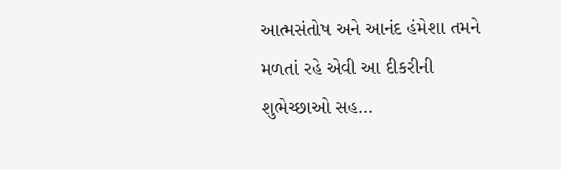આત્મસંતોષ અને આનંદ હંમેશા તમને મળતાં રહે એવી આ દીકરીની શુભેચ્છાઓ સહ…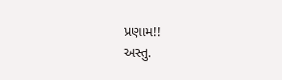પ્રણામ!!
અસ્તુ.